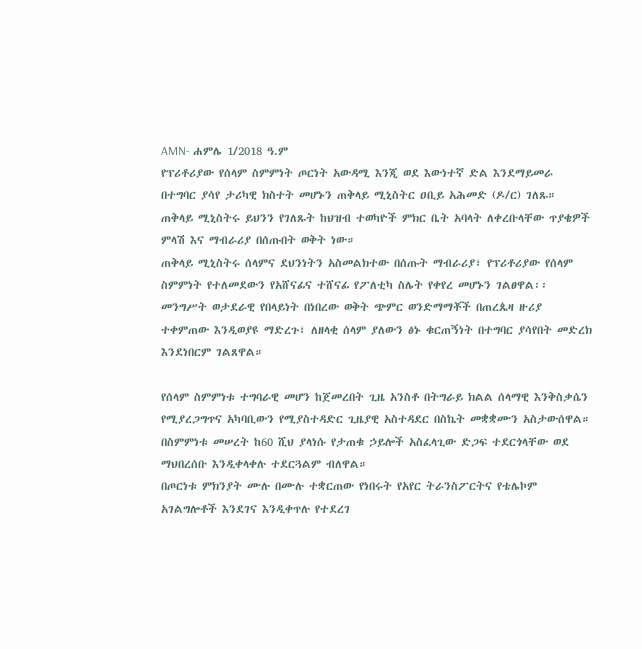AMN- ሐምሌ 1/2018 ዓ.ም
የፕሪቶሪያው የሰላም ስምምነት ጦርነት አውዳሚ እንጂ ወደ እውነተኛ ድል እንደማይመራ በተግባር ያሳየ ታሪካዊ ክስተት መሆኑን ጠቅላይ ሚኒስትር ዐቢይ አሕመድ (ዶ/ር) ገለጹ።
ጠቅላይ ሚኒስትሩ ይህንን የገለጹት ከህዝብ ተወካዮች ምክር ቤት አባላት ለቀረቡላቸው ጥያቄዎች ምላሽ እና ማብራሪያ በሰጡበት ወቅት ነው።
ጠቅላይ ሚኒስትሩ ሰላምና ደህንነትን አስመልክተው በሰጡት ማብራሪያ፣ የፕሪቶሪያው የሰላም ስምምነት የተለመደውን የአሸናፊና ተሸናፊ የፖለቲካ ስሌት የቀየረ መሆኑን ገልፀዋል፡፡
መንግሥት ወታደራዊ የበላይነት በነበረው ወቅት ጭምር ወንድማማቾች በጠረጴዛ ዙሪያ ተቀምጠው እንዲወያዩ ማድረጉ፣ ለዘላቂ ሰላም ያለውን ፅኑ ቁርጠኝነት በተግባር ያሳየበት መድረክ እንደነበርም ገልጸዋል።

የሰላም ስምምነቱ ተግባራዊ መሆን ከጀመረበት ጊዜ አንስቶ በትግራይ ክልል ሰላማዊ እንቅስቃሴን የሚያረጋግጥና አካባቢውን የሚያስተዳድር ጊዜያዊ አስተዳደር በስኬት መቋቋሙን አስታውሰዋል።
በስምምነቱ መሠረት ከ60 ሺህ ያላነሱ የታጠቁ ኃይሎች አስፈላጊው ድጋፍ ተደርጎላቸው ወደ ማህበረሰቡ እንዲቀላቀሉ ተደርጓልም ብለዋል።
በጦርነቱ ምክንያት ሙሉ በሙሉ ተቋርጠው የነበሩት የአየር ትራንስፖርትና የቴሌኮም አገልግሎቶች እንደገና እንዲቀጥሉ የተደረገ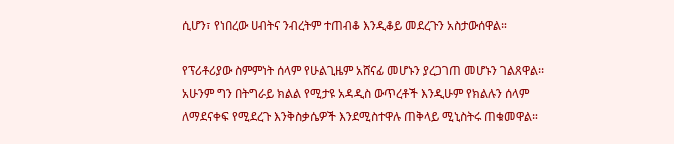ሲሆን፣ የነበረው ሀብትና ንብረትም ተጠብቆ እንዲቆይ መደረጉን አስታውሰዋል።

የፕሪቶሪያው ስምምነት ሰላም የሁልጊዜም አሸናፊ መሆኑን ያረጋገጠ መሆኑን ገልጸዋል፡፡
አሁንም ግን በትግራይ ክልል የሚታዩ አዳዲስ ውጥረቶች እንዲሁም የክልሉን ሰላም ለማደናቀፍ የሚደረጉ እንቅስቃሴዎች እንደሚስተዋሉ ጠቅላይ ሚኒስትሩ ጠቁመዋል።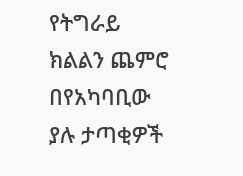የትግራይ ክልልን ጨምሮ በየአካባቢው ያሉ ታጣቂዎች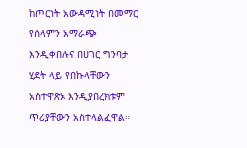ከጦርነት አውዳሚነት በመማር የሰላምን አማራጭ እንዲቀበሉና በሀገር ግንባታ ሂደት ላይ የበኩላቸውን አስተዋጽኦ እንዲያበረክቱም ጥሪያቸውን አስተላልፈዋል።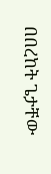በበረከት ጌታቸው